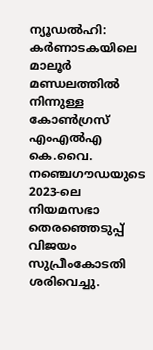ന്യൂഡൽഹി: കർണാടകയിലെ മാലൂർ മണ്ഡലത്തിൽ നിന്നുള്ള കോൺഗ്രസ് എംഎൽഎ കെ.വൈ. നഞ്ചെഗൗഡയുടെ 2023-ലെ നിയമസഭാ തെരഞ്ഞെടുപ്പ് വിജയം സുപ്രീംകോടതി ശരിവെച്ചു.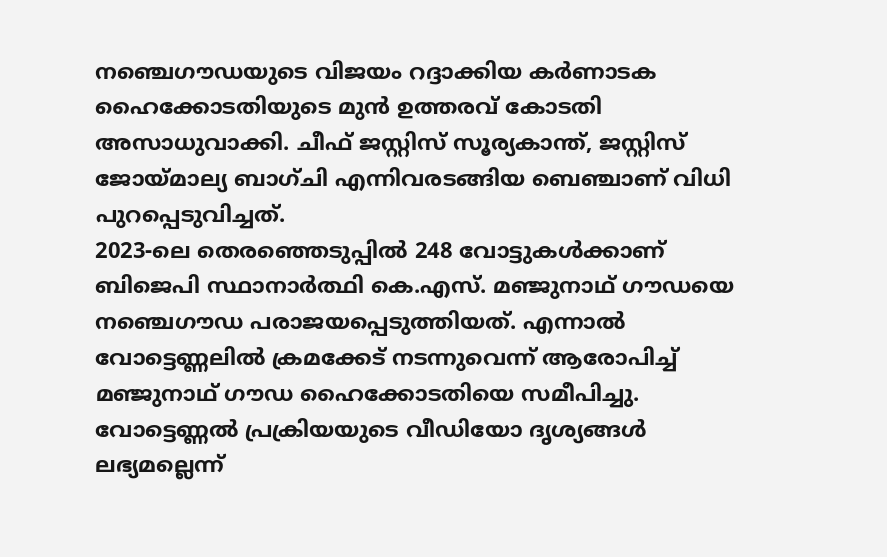നഞ്ചെഗൗഡയുടെ വിജയം റദ്ദാക്കിയ കർണാടക ഹൈക്കോടതിയുടെ മുൻ ഉത്തരവ് കോടതി അസാധുവാക്കി. ചീഫ് ജസ്റ്റിസ് സൂര്യകാന്ത്, ജസ്റ്റിസ് ജോയ്മാല്യ ബാഗ്ചി എന്നിവരടങ്ങിയ ബെഞ്ചാണ് വിധി പുറപ്പെടുവിച്ചത്.
2023-ലെ തെരഞ്ഞെടുപ്പിൽ 248 വോട്ടുകൾക്കാണ് ബിജെപി സ്ഥാനാർത്ഥി കെ.എസ്. മഞ്ജുനാഥ് ഗൗഡയെ നഞ്ചെഗൗഡ പരാജയപ്പെടുത്തിയത്. എന്നാൽ വോട്ടെണ്ണലിൽ ക്രമക്കേട് നടന്നുവെന്ന് ആരോപിച്ച് മഞ്ജുനാഥ് ഗൗഡ ഹൈക്കോടതിയെ സമീപിച്ചു. വോട്ടെണ്ണൽ പ്രക്രിയയുടെ വീഡിയോ ദൃശ്യങ്ങൾ ലഭ്യമല്ലെന്ന്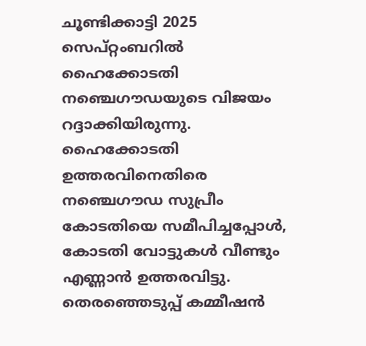ചൂണ്ടിക്കാട്ടി 2025 സെപ്റ്റംബറിൽ ഹൈക്കോടതി നഞ്ചെഗൗഡയുടെ വിജയം റദ്ദാക്കിയിരുന്നു.
ഹൈക്കോടതി ഉത്തരവിനെതിരെ നഞ്ചെഗൗഡ സുപ്രീം കോടതിയെ സമീപിച്ചപ്പോൾ, കോടതി വോട്ടുകൾ വീണ്ടും എണ്ണാൻ ഉത്തരവിട്ടു. തെരഞ്ഞെടുപ്പ് കമ്മീഷൻ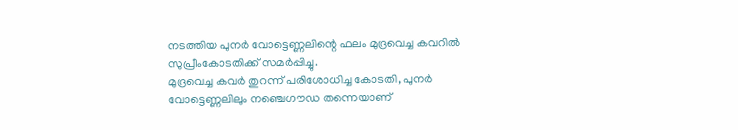നടത്തിയ പുനർ വോട്ടെണ്ണലിന്റെ ഫലം മുദ്രവെച്ച കവറിൽ സുപ്രീംകോടതിക്ക് സമർപ്പിച്ചു.
മുദ്രവെച്ച കവർ തുറന്ന് പരിശോധിച്ച കോടതി, പുനർ വോട്ടെണ്ണലിലും നഞ്ചെഗൗഡ തന്നെയാണ്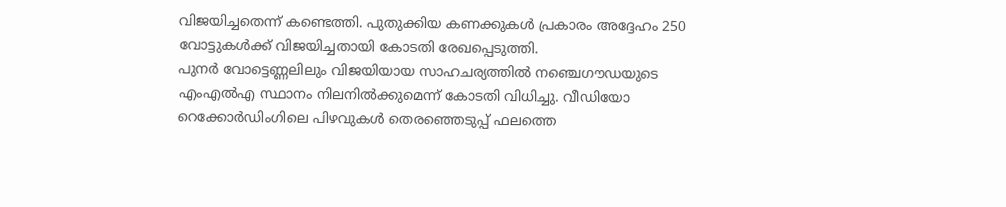വിജയിച്ചതെന്ന് കണ്ടെത്തി. പുതുക്കിയ കണക്കുകൾ പ്രകാരം അദ്ദേഹം 250 വോട്ടുകൾക്ക് വിജയിച്ചതായി കോടതി രേഖപ്പെടുത്തി.
പുനർ വോട്ടെണ്ണലിലും വിജയിയായ സാഹചര്യത്തിൽ നഞ്ചെഗൗഡയുടെ എംഎൽഎ സ്ഥാനം നിലനിൽക്കുമെന്ന് കോടതി വിധിച്ചു. വീഡിയോ റെക്കോർഡിംഗിലെ പിഴവുകൾ തെരഞ്ഞെടുപ്പ് ഫലത്തെ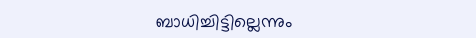ബാധിച്ചിട്ടില്ലെന്നും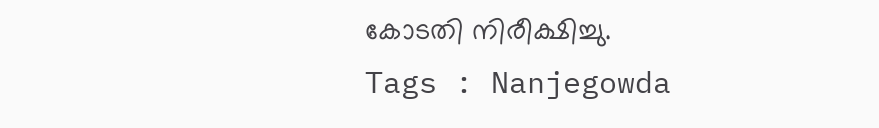കോടതി നിരീക്ഷിച്ചു.
Tags : Nanjegowda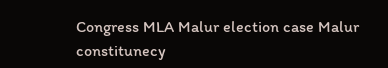Congress MLA Malur election case Malur constitunecy